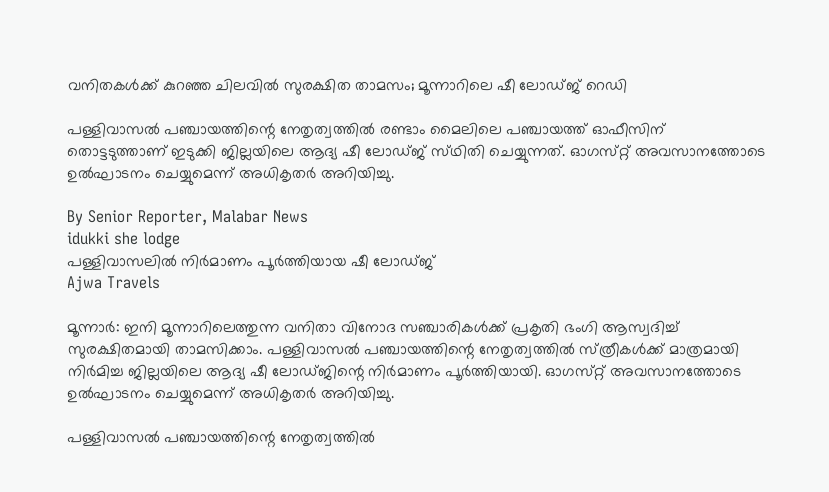വനിതകൾക്ക് കുറഞ്ഞ ചിലവിൽ സുരക്ഷിത താമസം; മൂന്നാറിലെ ഷീ ലോഡ്‌ജ്‌ റെഡി

പള്ളിവാസൽ പഞ്ചായത്തിന്റെ നേതൃത്വത്തിൽ രണ്ടാം മൈലിലെ പഞ്ചായത്ത് ഓഫീസിന് തൊട്ടടുത്താണ് ഇടുക്കി ജില്ലയിലെ ആദ്യ ഷീ ലോഡ്‌ജ്‌ സ്‌ഥിതി ചെയ്യുന്നത്. ഓഗസ്‌റ്റ് അവസാനത്തോടെ ഉൽഘാടനം ചെയ്യുമെന്ന് അധികൃതർ അറിയിച്ചു.

By Senior Reporter, Malabar News
idukki she lodge
പള്ളിവാസലിൽ നിർമാണം പൂർത്തിയായ ഷീ ലോഡ്‌ജ്‌
Ajwa Travels

മൂന്നാർ: ഇനി മൂന്നാറിലെത്തുന്ന വനിതാ വിനോദ സഞ്ചാരികൾക്ക് പ്രകൃതി ഭംഗി ആസ്വദിച്ച് സുരക്ഷിതമായി താമസിക്കാം. പള്ളിവാസൽ പഞ്ചായത്തിന്റെ നേതൃത്വത്തിൽ സ്‌ത്രീകൾക്ക് മാത്രമായി നിർമിച്ച ജില്ലയിലെ ആദ്യ ഷീ ലോഡ്‌ജിന്റെ നിർമാണം പൂർത്തിയായി. ഓഗസ്‌റ്റ് അവസാനത്തോടെ ഉൽഘാടനം ചെയ്യുമെന്ന് അധികൃതർ അറിയിച്ചു.

പള്ളിവാസൽ പഞ്ചായത്തിന്റെ നേതൃത്വത്തിൽ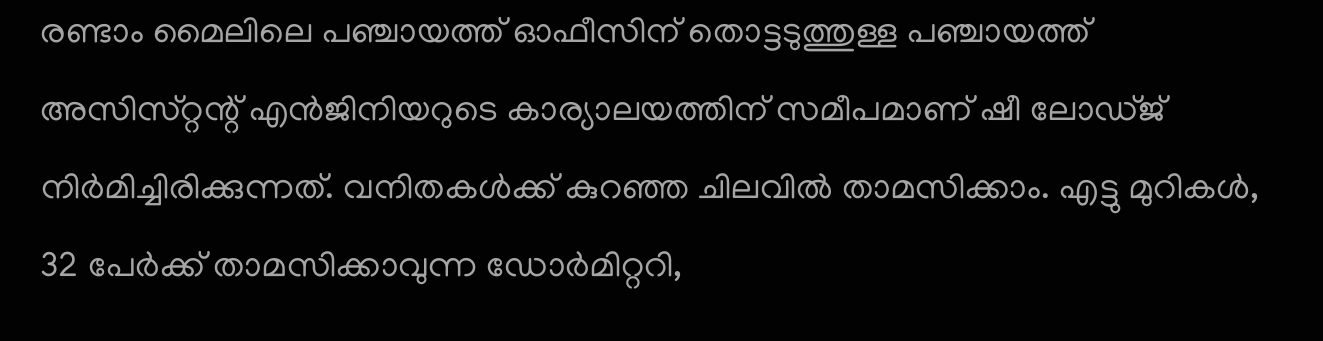രണ്ടാം മൈലിലെ പഞ്ചായത്ത് ഓഫീസിന് തൊട്ടടുത്തുള്ള പഞ്ചായത്ത് അസിസ്‌റ്റന്റ്‌ എൻജിനിയറുടെ കാര്യാലയത്തിന് സമീപമാണ് ഷീ ലോഡ്‌ജ്‌ നിർമിച്ചിരിക്കുന്നത്. വനിതകൾക്ക് കുറഞ്ഞ ചിലവിൽ താമസിക്കാം. എട്ടു മുറികൾ, 32 പേർക്ക് താമസിക്കാവുന്ന ഡോർമിറ്ററി,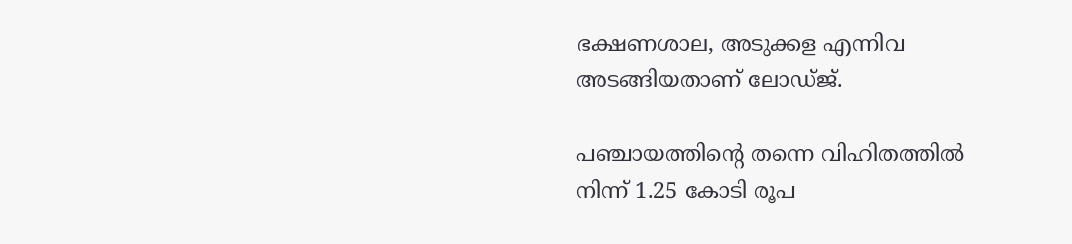ഭക്ഷണശാല, അടുക്കള എന്നിവ അടങ്ങിയതാണ് ലോഡ്‌ജ്‌.

പഞ്ചായത്തിന്റെ തന്നെ വിഹിതത്തിൽ നിന്ന് 1.25 കോടി രൂപ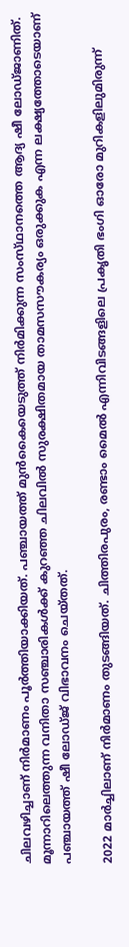ചിലവഴിച്ചാണ് നിർമാണം പൂർത്തിയാക്കിയത്. പഞ്ചായത്ത് മുൻകൈയെടുത്ത് നിർമിക്കുന്ന സംസ്‌ഥാനത്തെ ആദ്യ ഷീ ലോഡ്‌ജാണിത്. മൂന്നാറിലെത്തുന്ന വനിതാ സഞ്ചാരികൾക്ക് കുറഞ്ഞ ചിലവിൽ സുരക്ഷിതമായ താമസസൗകര്യം ഒരുക്കുക എന്ന ലക്ഷ്യത്തോടെയാണ് പഞ്ചായത്ത് ഷീ ലോഡ്‌ജ്‌ വിഭാവനം ചെയ്‌തത്‌.

2022 മാർച്ചിലാണ് നിർമാണം തുടങ്ങിയത്. ചിത്തിരപുരം, രണ്ടാം മൈൽ എന്നിവിടങ്ങളിലെ പ്രകൃതി ഭംഗി ഓരോ മുറികളിലുമിരുന്ന്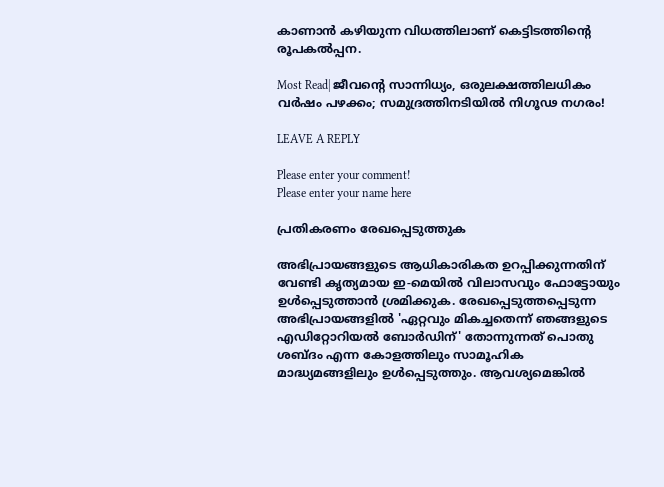കാണാൻ കഴിയുന്ന വിധത്തിലാണ് കെട്ടിടത്തിന്റെ രൂപകൽപ്പന.

Most Read| ജീവന്റെ സാന്നിധ്യം, ഒരുലക്ഷത്തിലധികം വർഷം പഴക്കം; സമുദ്രത്തിനടിയിൽ നിഗൂഢ നഗരം!

LEAVE A REPLY

Please enter your comment!
Please enter your name here

പ്രതികരണം രേഖപ്പെടുത്തുക

അഭിപ്രായങ്ങളുടെ ആധികാരികത ഉറപ്പിക്കുന്നതിന് വേണ്ടി കൃത്യമായ ഇ-മെയിൽ വിലാസവും ഫോട്ടോയും ഉൾപ്പെടുത്താൻ ശ്രമിക്കുക. രേഖപ്പെടുത്തപ്പെടുന്ന അഭിപ്രായങ്ങളിൽ 'ഏറ്റവും മികച്ചതെന്ന് ഞങ്ങളുടെ എഡിറ്റോറിയൽ ബോർഡിന്' തോന്നുന്നത് പൊതു ശബ്‌ദം എന്ന കോളത്തിലും സാമൂഹിക മാദ്ധ്യമങ്ങളിലും ഉൾപ്പെടുത്തും. ആവശ്യമെങ്കിൽ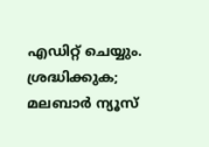എഡിറ്റ് ചെയ്യും. ശ്രദ്ധിക്കുക; മലബാർ ന്യൂസ്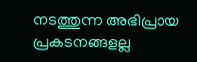നടത്തുന്ന അഭിപ്രായ പ്രകടനങ്ങളല്ല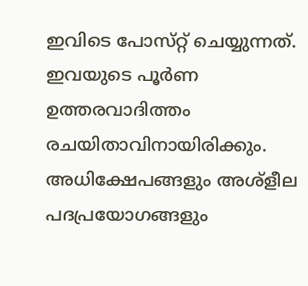ഇവിടെ പോസ്‌റ്റ് ചെയ്യുന്നത്. ഇവയുടെ പൂർണ ഉത്തരവാദിത്തം രചയിതാവിനായിരിക്കും. അധിക്ഷേപങ്ങളും അശ്‌ളീല പദപ്രയോഗങ്ങളും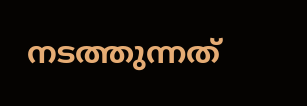നടത്തുന്നത്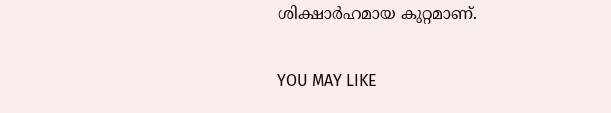ശിക്ഷാർഹമായ കുറ്റമാണ്.

YOU MAY LIKE